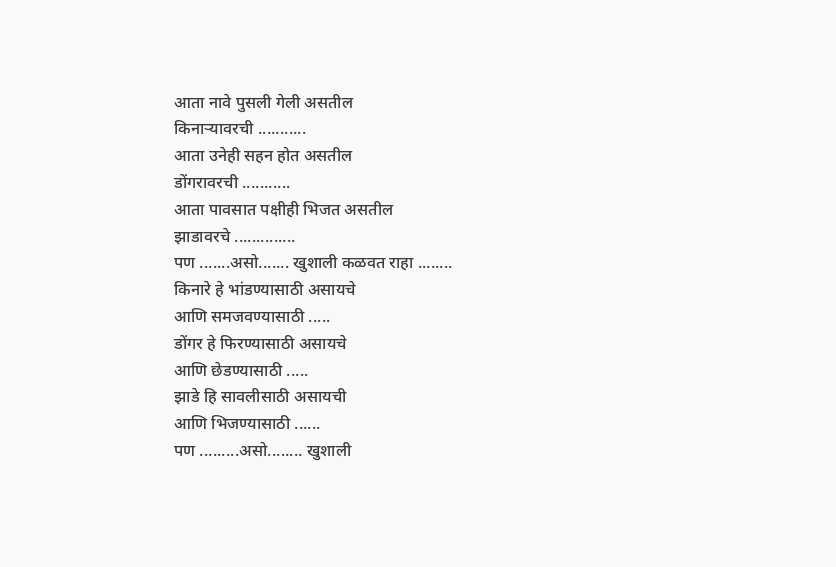आता नावे पुसली गेली असतील
किनाऱ्यावरची ...........
आता उनेही सहन होत असतील
डोंगरावरची ...........
आता पावसात पक्षीही भिजत असतील
झाडावरचे ..............
पण .......असो....... खुशाली कळवत राहा ........
किनारे हे भांडण्यासाठी असायचे
आणि समजवण्यासाठी .....
डोंगर हे फिरण्यासाठी असायचे
आणि छेडण्यासाठी .....
झाडे हि सावलीसाठी असायची
आणि भिजण्यासाठी ......
पण .........असो........ खुशाली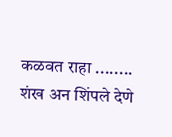कळवत राहा ........
शंख अन शिंपले देणे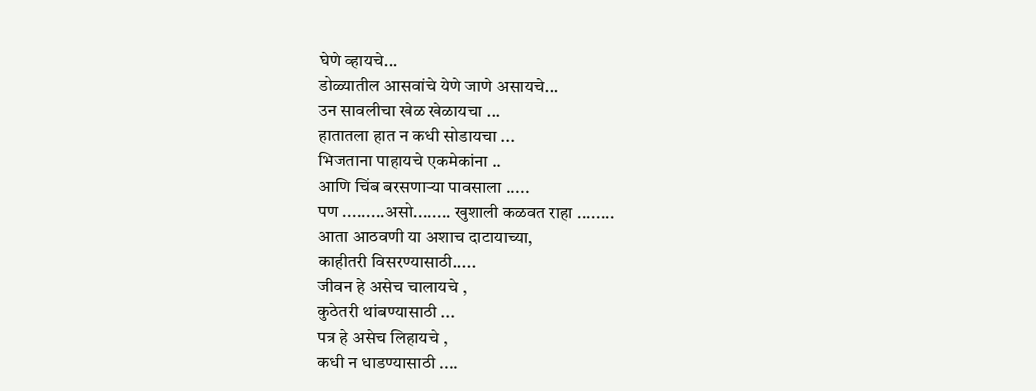घेणे व्हायचे...
डोळ्यातील आसवांचे येणे जाणे असायचे...
उन सावलीचा खेळ खेळायचा ...
हातातला हात न कधी सोडायचा ...
भिजताना पाहायचे एकमेकांना ..
आणि चिंब बरसणाऱ्या पावसाला .....
पण .........असो........ खुशाली कळवत राहा ........
आता आठवणी या अशाच दाटायाच्या,
काहीतरी विसरण्यासाठी.....
जीवन हे असेच चालायचे ,
कुठेतरी थांबण्यासाठी ...
पत्र हे असेच लिहायचे ,
कधी न धाडण्यासाठी ....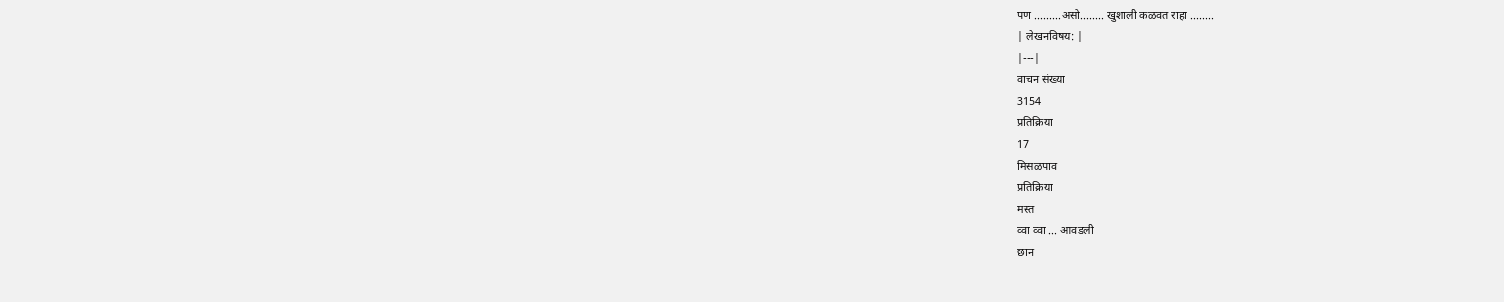पण .........असो........ खुशाली कळवत राहा ........
| लेखनविषय: |
|---|
वाचन संख्या
3154
प्रतिक्रिया
17
मिसळपाव
प्रतिक्रिया
मस्त
व्वा व्वा ... आवडली
छान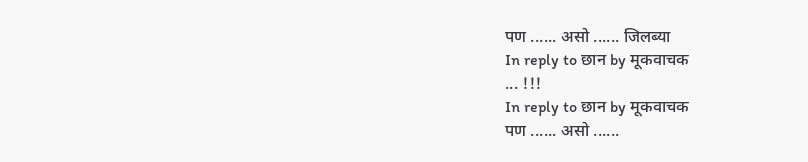पण ...... असो ...... जिलब्या
In reply to छान by मूकवाचक
... !!!
In reply to छान by मूकवाचक
पण ...... असो ......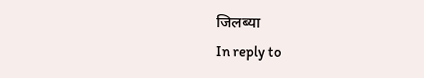जिलब्या
In reply to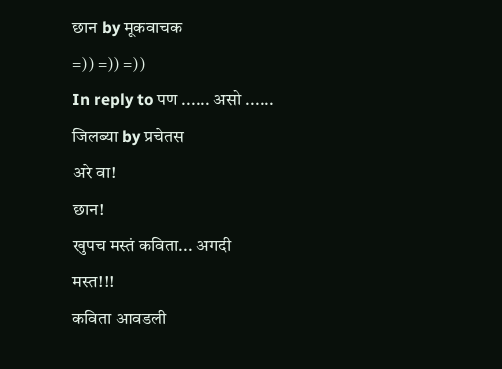छान by मूकवाचक
=)) =)) =))
In reply to पण ...... असो ...... जिलब्या by प्रचेतस
अरे वा!
छान!
खुपच मस्तं कविता... अगदी
मस्त!!!
कविता आवडली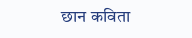छान कविता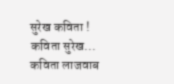सुरेख कविता !
कविता सुरेख...
कविता लाजवाब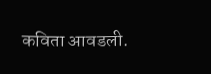कविता आवडली.